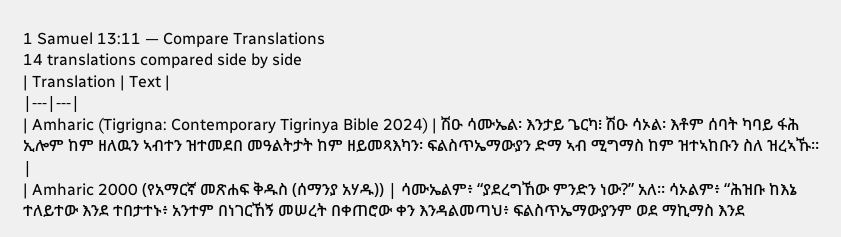1 Samuel 13:11 — Compare Translations
14 translations compared side by side
| Translation | Text |
|---|---|
| Amharic (Tigrigna: Contemporary Tigrinya Bible 2024) | ሽዑ ሳሙኤል፡ እንታይ ጌርካ፧ ሽዑ ሳኦል፡ እቶም ሰባት ካባይ ፋሕ ኢሎም ከም ዘለዉን ኣብተን ዝተመደበ መዓልትታት ከም ዘይመጻእካን፡ ፍልስጥኤማውያን ድማ ኣብ ሚግማስ ከም ዝተኣከቡን ስለ ዝረኣኹ። |
| Amharic 2000 (የአማርኛ መጽሐፍ ቅዱስ (ሰማንያ አሃዱ)) | ሳሙኤልም፥ “ያደረግኸው ምንድን ነው?” አለ። ሳኦልም፥ “ሕዝቡ ከእኔ ተለይተው እንደ ተበታተኑ፥ አንተም በነገርኸኝ መሠረት በቀጠሮው ቀን እንዳልመጣህ፥ ፍልስጥኤማውያንም ወደ ማኪማስ እንደ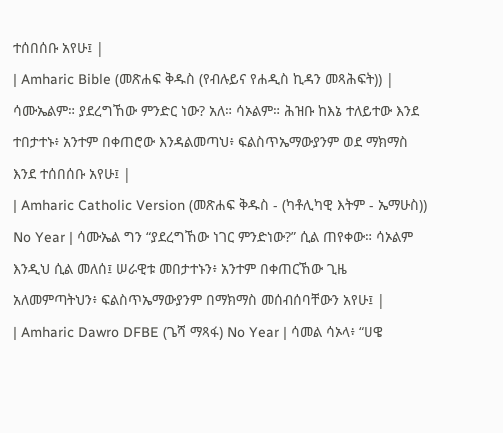ተሰበሰቡ አየሁ፤ |
| Amharic Bible (መጽሐፍ ቅዱስ (የብሉይና የሐዲስ ኪዳን መጻሕፍት)) | ሳሙኤልም። ያደረግኸው ምንድር ነው? አለ። ሳኦልም። ሕዝቡ ከእኔ ተለይተው እንደ ተበታተኑ፥ አንተም በቀጠሮው እንዳልመጣህ፥ ፍልስጥኤማውያንም ወደ ማክማስ እንደ ተሰበሰቡ አየሁ፤ |
| Amharic Catholic Version (መጽሐፍ ቅዱስ - (ካቶሊካዊ እትም - ኤማሁስ)) No Year | ሳሙኤል ግን “ያደረግኸው ነገር ምንድነው?” ሲል ጠየቀው። ሳኦልም እንዲህ ሲል መለሰ፤ ሠራዊቱ መበታተኑን፥ አንተም በቀጠርኸው ጊዜ አለመምጣትህን፥ ፍልስጥኤማውያንም በማክማስ መሰብሰባቸውን አየሁ፤ |
| Amharic Dawro DFBE (ጌሻ ማጻፋ) No Year | ሳመል ሳኦላ፥ “ሀዌ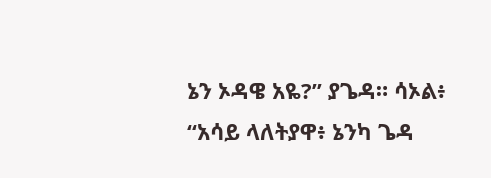ኔን ኦዳዌ አዬ?” ያጌዳ። ሳኦል፥ “አሳይ ላለትያዋ፥ ኔንካ ጌዳ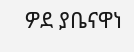ዎደ ያቤናዋነ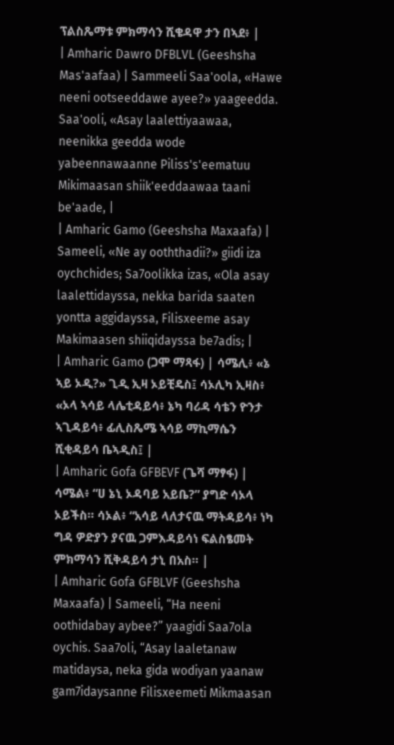ፕልስጼማቱ ምክማሳን ሺቄዳዋ ታን በኣደ፥ |
| Amharic Dawro DFBLVL (Geeshsha Mas'aafaa) | Sammeeli Saa'oola, «Hawe neeni ootseeddawe ayee?» yaageedda. Saa'ooli, «Asay laalettiyaawaa, neenikka geedda wode yabeennawaanne Piliss's'eematuu Mikimaasan shiik'eeddaawaa taani be'aade, |
| Amharic Gamo (Geeshsha Maxaafa) | Sameeli, «Ne ay ooththadii?» giidi iza oychchides; Sa7oolikka izas, «Ola asay laalettidayssa, nekka barida saaten yontta aggidayssa, Filisxeeme asay Makimaasen shiiqidayssa be7adis; |
| Amharic Gamo (ጋሞ ማጻፋ) | ሳሜሊ፥ «ኔ ኣይ ኦዲ?» ጊዲ ኢዛ ኦይቺዴስ፤ ሳኦሊካ ኢዛስ፥ «ኦላ ኣሳይ ላሌቲዳይሳ፥ ኔካ ባሪዳ ሳቴን ዮንታ ኣጊዳይሳ፥ ፊሊስጼሜ ኣሳይ ማኪማሴን ሺቂዳይሳ ቤኣዲስ፤ |
| Amharic Gofa GFBEVF (ጌሻ ማፃፋ) | ሳሜል፥ “ሀ ኔኒ ኦዳባይ አይቤ?” ያግድ ሳኦላ ኦይችስ። ሳኦል፥ “አሳይ ላለታናዉ ማትዳይሳ፥ ነካ ግዳ ዎድያን ያናዉ ጋምእዳይሳነ ፍልስፄመት ምክማሳን ሺቅዳይሳ ታኒ በአስ። |
| Amharic Gofa GFBLVF (Geeshsha Maxaafa) | Sameeli, “Ha neeni oothidabay aybee?” yaagidi Saa7ola oychis. Saa7oli, “Asay laaletanaw matidaysa, neka gida wodiyan yaanaw gam7idaysanne Filisxeemeti Mikmaasan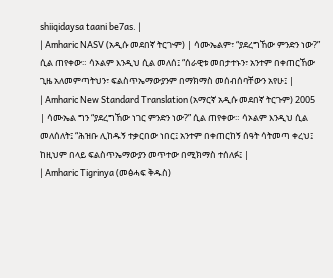shiiqidaysa taani be7as. |
| Amharic NASV (አዲሱ መደበኛ ትርጒም) | ሳሙኤልም፣ “ያደረግኸው ምንድን ነው?” ሲል ጠየቀው። ሳኦልም እንዲህ ሲል መለሰ፤ “ሰራዊቱ መበታተኑን፣ አንተም በቀጠርኸው ጊዜ አለመምጣትህን፣ ፍልስጥኤማውያንም በማክማስ መሰብሰባቸውን አየሁ፤ |
| Amharic New Standard Translation (አማርኛ አዲሱ መደበኛ ትርጉም) 2005 | ሳሙኤል ግን “ያደረግኸው ነገር ምንድን ነው?” ሲል ጠየቀው። ሳኦልም እንዲህ ሲል መለሰለት፤ “ሕዝቡ ሊከዱኝ ተቃርበው ነበር፤ አንተም በቀጠርከኝ ሰዓት ሳትመጣ ቀረህ፤ ከዚህም በላይ ፍልስጥኤማውያን መጥተው በሚክማስ ተሰለፉ፤ |
| Amharic Tigrinya (መፅሓፍ ቅዱስ)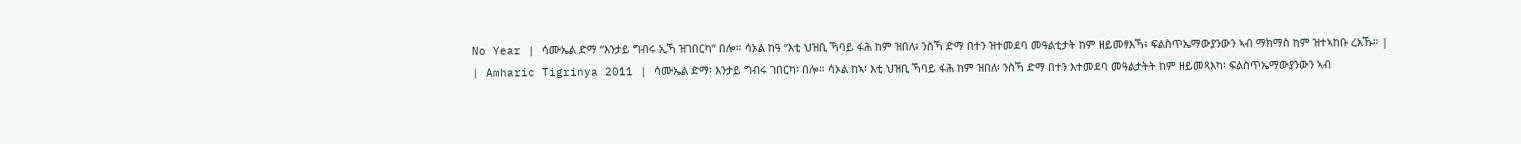No Year | ሳሙኤል ድማ “እንታይ ግብሩ ኢኻ ዝገበርካ” በሎ። ሳኦል ከዓ “እቲ ህዝቢ ኻባይ ፋሕ ከም ዝበለ፥ ንስኻ ድማ በተን ዝተመደባ መዓልቲታት ከም ዘይመፃእኻ፥ ፍልስጥኤማውያንውን ኣብ ማክማስ ከም ዝተኣከቡ ረአኹ። |
| Amharic Tigrinya 2011 | ሳሙኤል ድማ፡ እንታይ ግብሩ ገበርካ፡ በሎ። ሳኦል ከኣ፡ እቲ ህዝቢ ኻባይ ፋሕ ከም ዝበለ፡ ንስኻ ድማ በተን እተመደባ መዓልታትት ከም ዘይመጻእካ፡ ፍልስጥኤማውያንውን ኣብ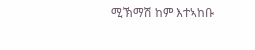ሚኽማሽ ከም እተኣከቡ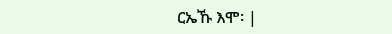ርኤኹ እሞ፡ |